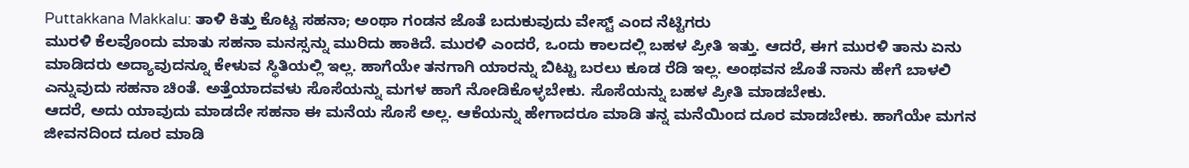Puttakkana Makkalu: ತಾಳಿ ಕಿತ್ತು ಕೊಟ್ಟ ಸಹನಾ; ಅಂಥಾ ಗಂಡನ ಜೊತೆ ಬದುಕುವುದು ವೇಸ್ಟ್ ಎಂದ ನೆಟ್ಟಿಗರು
ಮುರಳಿ ಕೆಲವೊಂದು ಮಾತು ಸಹನಾ ಮನಸ್ಸನ್ನು ಮುರಿದು ಹಾಕಿದೆ. ಮುರಳಿ ಎಂದರೆ, ಒಂದು ಕಾಲದಲ್ಲಿ ಬಹಳ ಪ್ರೀತಿ ಇತ್ತು. ಆದರೆ, ಈಗ ಮುರಳಿ ತಾನು ಏನು ಮಾಡಿದರು ಅದ್ಯಾವುದನ್ನೂ ಕೇಳುವ ಸ್ಥಿತಿಯಲ್ಲಿ ಇಲ್ಲ. ಹಾಗೆಯೇ ತನಗಾಗಿ ಯಾರನ್ನು ಬಿಟ್ಟು ಬರಲು ಕೂಡ ರೆಡಿ ಇಲ್ಲ. ಅಂಥವನ ಜೊತೆ ನಾನು ಹೇಗೆ ಬಾಳಲಿ ಎನ್ನುವುದು ಸಹನಾ ಚಿಂತೆ. ಅತ್ತೆಯಾದವಳು ಸೊಸೆಯನ್ನು ಮಗಳ ಹಾಗೆ ನೋಡಿಕೊಳ್ಳಬೇಕು. ಸೊಸೆಯನ್ನು ಬಹಳ ಪ್ರೀತಿ ಮಾಡಬೇಕು.
ಆದರೆ, ಅದು ಯಾವುದು ಮಾಡದೇ ಸಹನಾ ಈ ಮನೆಯ ಸೊಸೆ ಅಲ್ಲ. ಆಕೆಯನ್ನು ಹೇಗಾದರೂ ಮಾಡಿ ತನ್ನ ಮನೆಯಿಂದ ದೂರ ಮಾಡಬೇಕು. ಹಾಗೆಯೇ ಮಗನ ಜೀವನದಿಂದ ದೂರ ಮಾಡಿ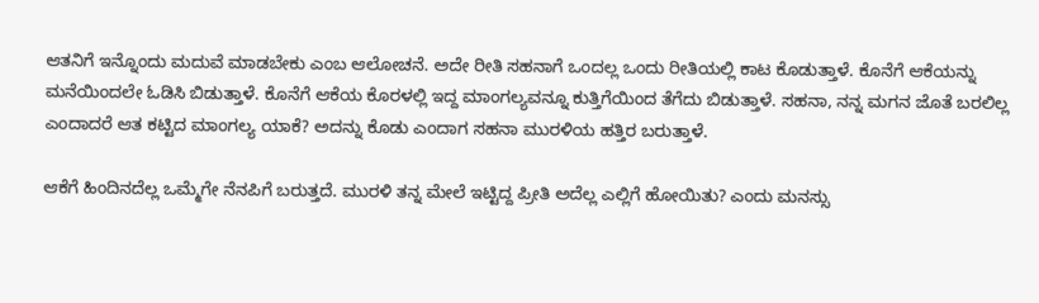ಆತನಿಗೆ ಇನ್ನೊಂದು ಮದುವೆ ಮಾಡಬೇಕು ಎಂಬ ಆಲೋಚನೆ. ಅದೇ ರೀತಿ ಸಹನಾಗೆ ಒಂದಲ್ಲ ಒಂದು ರೀತಿಯಲ್ಲಿ ಕಾಟ ಕೊಡುತ್ತಾಳೆ. ಕೊನೆಗೆ ಆಕೆಯನ್ನು ಮನೆಯಿಂದಲೇ ಓಡಿಸಿ ಬಿಡುತ್ತಾಳೆ. ಕೊನೆಗೆ ಆಕೆಯ ಕೊರಳಲ್ಲಿ ಇದ್ದ ಮಾಂಗಲ್ಯವನ್ನೂ ಕುತ್ತಿಗೆಯಿಂದ ತೆಗೆದು ಬಿಡುತ್ತಾಳೆ. ಸಹನಾ, ನನ್ನ ಮಗನ ಜೊತೆ ಬರಲಿಲ್ಲ ಎಂದಾದರೆ ಆತ ಕಟ್ಟಿದ ಮಾಂಗಲ್ಯ ಯಾಕೆ? ಅದನ್ನು ಕೊಡು ಎಂದಾಗ ಸಹನಾ ಮುರಳಿಯ ಹತ್ತಿರ ಬರುತ್ತಾಳೆ.

ಆಕೆಗೆ ಹಿಂದಿನದೆಲ್ಲ ಒಮ್ಮೆಗೇ ನೆನಪಿಗೆ ಬರುತ್ತದೆ. ಮುರಳಿ ತನ್ನ ಮೇಲೆ ಇಟ್ಟಿದ್ದ ಪ್ರೀತಿ ಅದೆಲ್ಲ ಎಲ್ಲಿಗೆ ಹೋಯಿತು? ಎಂದು ಮನಸ್ಸು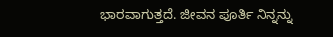ಭಾರವಾಗುತ್ತದೆ. ಜೀವನ ಪೂರ್ತಿ ನಿನ್ನನ್ನು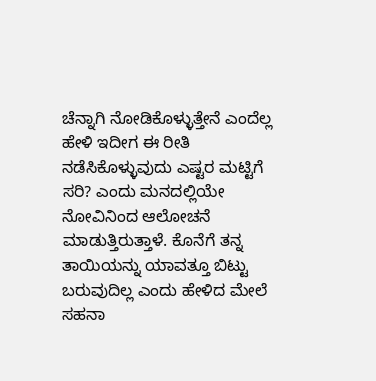ಚೆನ್ನಾಗಿ ನೋಡಿಕೊಳ್ಳುತ್ತೇನೆ ಎಂದೆಲ್ಲ ಹೇಳಿ ಇದೀಗ ಈ ರೀತಿ ನಡೆಸಿಕೊಳ್ಳುವುದು ಎಷ್ಟರ ಮಟ್ಟಿಗೆ ಸರಿ? ಎಂದು ಮನದಲ್ಲಿಯೇ ನೋವಿನಿಂದ ಆಲೋಚನೆ ಮಾಡುತ್ತಿರುತ್ತಾಳೆ. ಕೊನೆಗೆ ತನ್ನ ತಾಯಿಯನ್ನು ಯಾವತ್ತೂ ಬಿಟ್ಟು ಬರುವುದಿಲ್ಲ ಎಂದು ಹೇಳಿದ ಮೇಲೆ ಸಹನಾ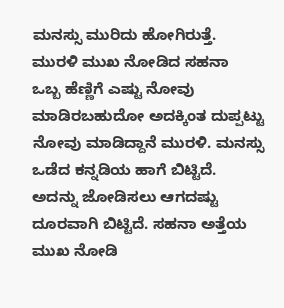ಮನಸ್ಸು ಮುರಿದು ಹೋಗಿರುತ್ತೆ.
ಮುರಳಿ ಮುಖ ನೋಡಿದ ಸಹನಾ
ಒಬ್ಬ ಹೆಣ್ಣಿಗೆ ಎಷ್ಟು ನೋವು ಮಾಡಿರಬಹುದೋ ಅದಕ್ಕಿಂತ ದುಪ್ಪಟ್ಟು ನೋವು ಮಾಡಿದ್ದಾನೆ ಮುರಳಿ. ಮನಸ್ಸು ಒಡೆದ ಕನ್ನಡಿಯ ಹಾಗೆ ಬಿಟ್ಟಿದೆ. ಅದನ್ನು ಜೋಡಿಸಲು ಆಗದಷ್ಟು ದೂರವಾಗಿ ಬಿಟ್ಟಿದೆ. ಸಹನಾ ಅತ್ತೆಯ ಮುಖ ನೋಡಿ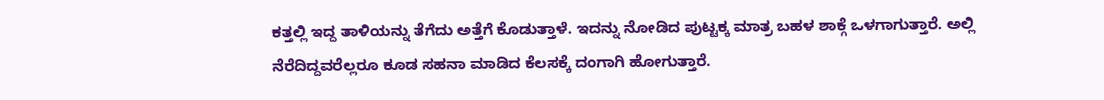ಕತ್ತಲ್ಲಿ ಇದ್ದ ತಾಳಿಯನ್ನು ತೆಗೆದು ಅತ್ತೆಗೆ ಕೊಡುತ್ತಾಳೆ. ಇದನ್ನು ನೋಡಿದ ಪುಟ್ಟಕ್ಕ ಮಾತ್ರ ಬಹಳ ಶಾಕ್ಗೆ ಒಳಗಾಗುತ್ತಾರೆ. ಅಲ್ಲಿ ನೆರೆದಿದ್ದವರೆಲ್ಲರೂ ಕೂಡ ಸಹನಾ ಮಾಡಿದ ಕೆಲಸಕ್ಕೆ ದಂಗಾಗಿ ಹೋಗುತ್ತಾರೆ.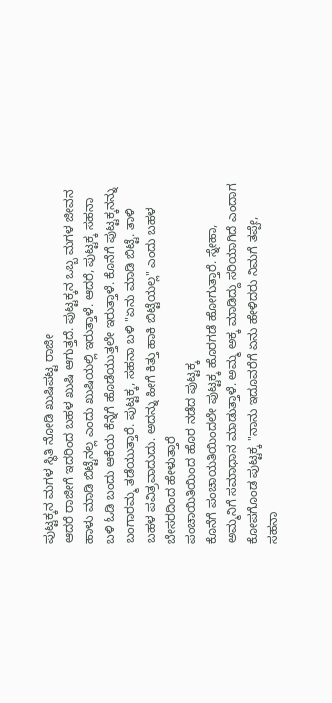ಪುಟ್ಟಕ್ಕನ ಮಗಳ ಸ್ಥಿತಿ ನೋಡಿ ಖುಷಿಪಟ್ಟ ರಾಜೀ
ಆದರೆ ರಾಜೀಗೆ ಇದರಿಂದ ಬಹಳ ಖುಷಿ ಆಗುತ್ತದೆ. ಪುಟ್ಟಕ್ಕನ ಒಬ್ಬ ಮಗಳ ಜೀವನ ಹಾಳು ಮಾಡಿ ಬಿಟ್ಟೆನಲ್ಲ ಎಂದು ಖುಷಿಯಲ್ಲಿ ಇರುತ್ತಾಳೆ. ಆದರೆ, ಪುಟ್ಟಕ್ಕ ಸಹನಾ ಬಳಿ ಓಡಿ ಬಂದು ಆಕೆಯ ಕೆನ್ನೆಗೆ ಹೊಡೆಯುತ್ತಲೇ ಇರುತ್ತಾಳೆ. ಕೊನೆಗೆ ಪುಟ್ಟಕ್ಕನನ್ನು ಬಂಗಾರಮ್ಮ ತಡೆಯುತ್ತಾರೆ. ಪುಟ್ಟಕ್ಕ, ಸಹನಾ ಬಳಿ "ಏನು ಮಾಡಿ ಬಿಟ್ಟೆ. ತಾಳಿ ಬಹಳ ಪವಿತ್ರವಾದುದು. ಅದನ್ನು ಹೀಗೆ ಕಿತ್ತು ಹಾಕಿ ಬಿಟ್ಟೆಯಲ್ಲ" ಎಂದು ಬಹಳ ಬೇಸರದಿಂದ ಹೇಳುತ್ತಾರೆ
ಪಂಚಾಯಿತಿಯಿಂದ ಹೊರ ನಡೆದ ಪುಟ್ಟಕ್ಕ
ಕೊನೆಗೆ ಪಂಚಾಯತಿಯಿಂದಲೇ ಪುಟ್ಟಕ್ಕ ಹೊರಗಡೆ ಹೋಗುತ್ತಾರೆ. ಸ್ನೇಹಾ, ಅಮ್ಮನಿಗೆ ಸಮಾಧಾನ ಮಾಡುತ್ತಾಳೆ. ಅಮ್ಮ ಅಕ್ಕ ಮಾಡಿದ್ದು ಸರಿಯಾಗಿದೆ ಎಂದಾಗ ಕೋಪಗೊಂಡ ಪುಟ್ಟಕ್ಕ "ನಾನು ಇದೂವರೆಗೆ ಏನು ಹೇಳಿದರು ನಿಮಗೆ ತಪ್ಪೇ, ಸಹನಾ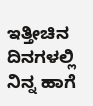ಇತ್ತೀಚಿನ ದಿನಗಳಲ್ಲಿ ನಿನ್ನ ಹಾಗೆ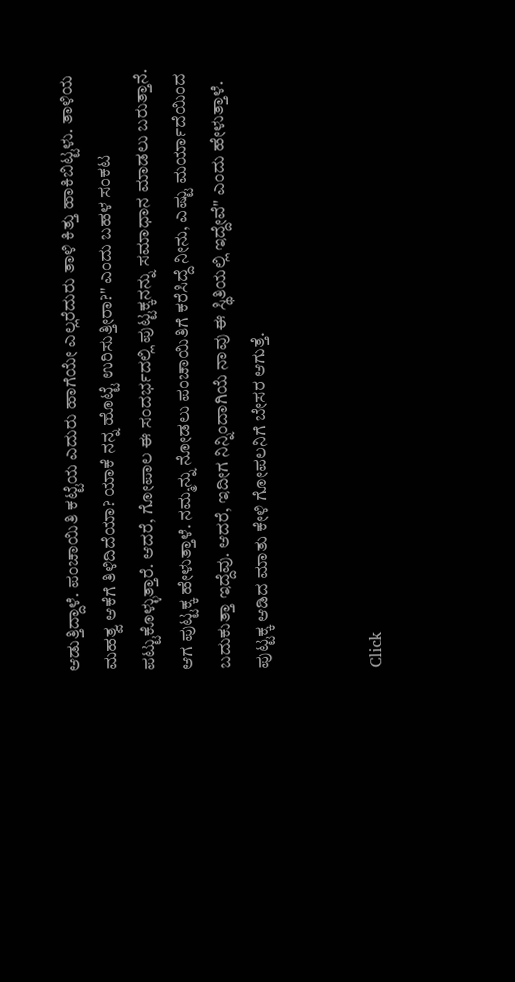ಆಡುತ್ತಿದ್ದಾಳೆ. ಪಂಚಾಯಿತಿ ಕಟ್ಟೆಯ ಎದುರು ಹಾಗೆಯೇ ಎಲ್ಲರೆದುರು ತಾಳಿ ಕಿತ್ತು ಹಾಕಿಬಿಟ್ಟಳು. ತಾಳಿಯ ಮಹತ್ವ ಆಕೆಗೆ ತಿಳಿದಿದೆಯಾ? ಯಾಕೆ ನನ್ನ ಹೊಟ್ಟೆ ಉರಿಸುತ್ತೀರಾ?" ಎಂದು ಬಹಳ ಸಂಕಟ ಪಟ್ಟುಕೊಳ್ಳುತ್ತಾರೆ. ಆದರೆ, ಗೋಪಾಲ ಈ ಸಂದರ್ಭದಲ್ಲಿ ಪುಟ್ಟಕ್ಕನನ್ನು ಸಮಾಧಾನ ಮಾಡಲು ಬರುತ್ತಾನೆ. ಆಗ ಪುಟ್ಟಕ್ಕ ಹೇಳುತ್ತಾಳೆ. ನಮ್ಮನ್ನು ನೋಡಲು ಪಂಚಾಯಿತಿಗೆ ಕರೆಸಿದ್ದೆ ನೀನು, ಎಷ್ಟು ಮರ್ಯಾದೆಯಿಂದ ಬದುಕುತ್ತಾ ಇದ್ದೆವು. ಆದರೆ, ಇದೀಗ ನಿನ್ನಿಂದಾಗಿಯೆ ನಾವು ಈ ಸ್ಥಿತಿಯಲ್ಲಿ ಇದ್ದೇವೆ" ಎಂದು ಹೇಳುತ್ತಾಳೆ. ಪುಟ್ಟಕ್ಕ ಆಡಿದ ಮಾತು ಕೇಳಿ ಗೋಪಲನಿಗೆ ಬೇಸರ ಆಗುತ್ತೆ.


Click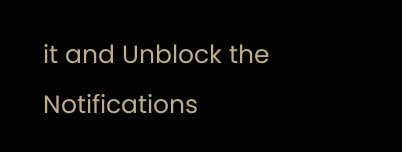it and Unblock the Notifications